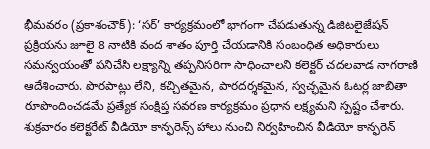భీమవరం (ప్రకాశంచౌక్): ‘సర్’ కార్యక్రమంలో భాగంగా చేపడుతున్న డిజిటలైజేషన్ ప్రక్రియను జూలై 8 నాటికి వంద శాతం పూర్తి చేయడానికి సంబంధిత అధికారులు సమన్వయంతో పనిచేసి లక్ష్యాన్ని తప్పనిసరిగా సాధించాలని కలెక్టర్ చదలవాడ నాగరాణి ఆదేశించారు. పొరపాట్లు లేని, కచ్చితమైన, పారదర్శకమైన, స్వచ్ఛమైన ఓటర్ల జాబితా రూపొందించడమే ప్రత్యేక సంక్షిప్త సవరణ కార్యక్రమం ప్రధాన లక్ష్యమని స్పష్టం చేశారు. శుక్రవారం కలెక్టరేట్ వీడియో కాన్ఫరెన్స్ హాలు నుంచి నిర్వహించిన వీడియో కాన్ఫరెన్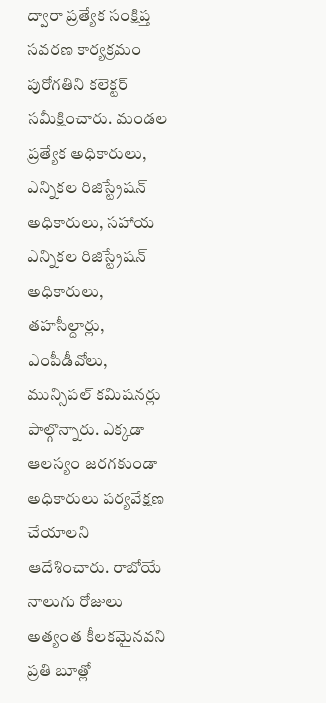ద్వారా ప్రత్యేక సంక్షిప్త సవరణ కార్యక్రమం పురోగతిని కలెక్టర్ సమీక్షించారు. మండల ప్రత్యేక అధికారులు, ఎన్నికల రిజిస్ట్రేషన్ అధికారులు, సహాయ ఎన్నికల రిజిస్ట్రేషన్ అధికారులు, తహసీల్దార్లు, ఎంపీడీవోలు, మున్సిపల్ కమిషనర్లు పాల్గొన్నారు. ఎక్కడా ఆలస్యం జరగకుండా అధికారులు పర్యవేక్షణ చేయాలని ఆదేశించారు. రాబోయే నాలుగు రోజులు అత్యంత కీలకమైనవని ప్రతి బూత్లో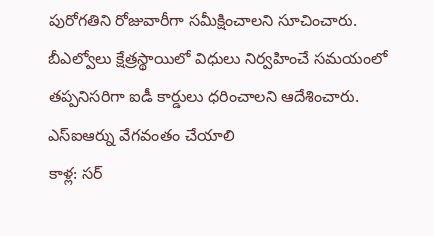పురోగతిని రోజువారీగా సమీక్షించాలని సూచించారు. బీఎల్వోలు క్షేత్రస్థాయిలో విధులు నిర్వహించే సమయంలో తప్పనిసరిగా ఐడీ కార్డులు ధరించాలని ఆదేశించారు.
ఎస్ఐఆర్ను వేగవంతం చేయాలి
కాళ్ల: సర్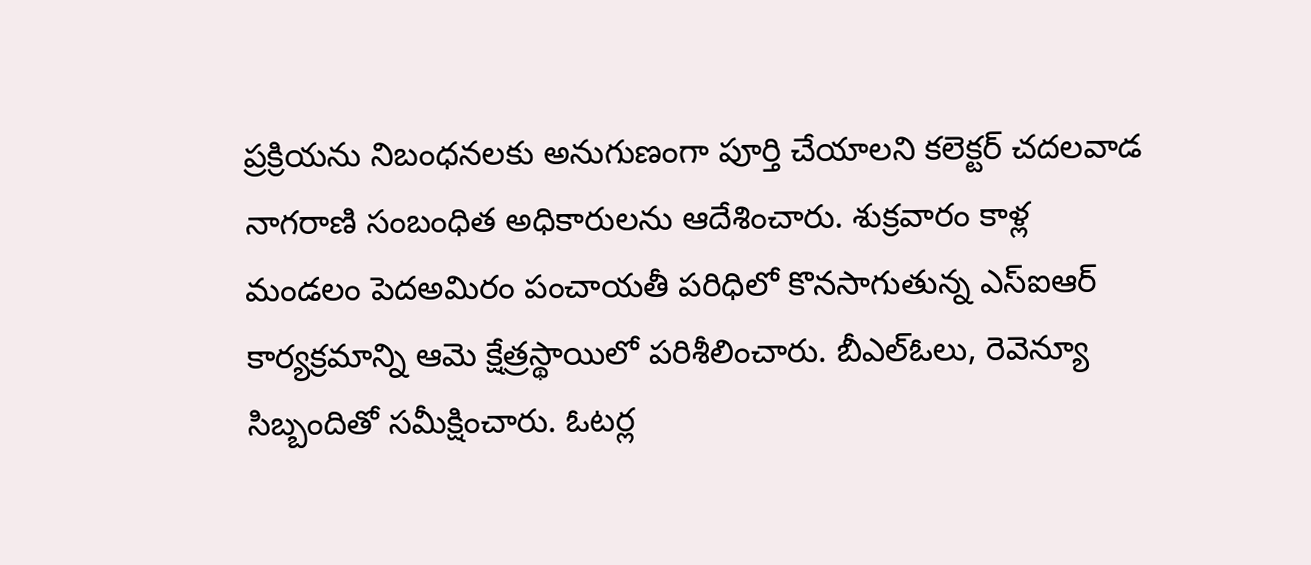ప్రక్రియను నిబంధనలకు అనుగుణంగా పూర్తి చేయాలని కలెక్టర్ చదలవాడ నాగరాణి సంబంధిత అధికారులను ఆదేశించారు. శుక్రవారం కాళ్ల మండలం పెదఅమిరం పంచాయతీ పరిధిలో కొనసాగుతున్న ఎస్ఐఆర్ కార్యక్రమాన్ని ఆమె క్షేత్రస్థాయిలో పరిశీలించారు. బీఎల్ఓలు, రెవెన్యూ సిబ్బందితో సమీక్షించారు. ఓటర్ల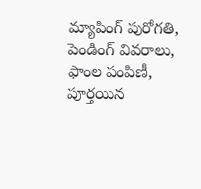మ్యాపింగ్ పురోగతి, పెండింగ్ వివరాలు, ఫాంల పంపిణీ, పూర్తయిన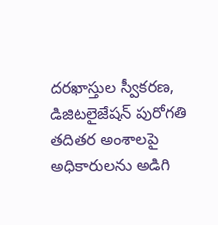దరఖాస్తుల స్వీకరణ, డిజిటలైజేషన్ పురోగతి తదితర అంశాలపై అధికారులను అడిగి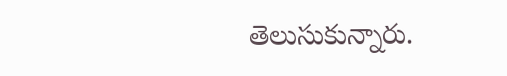తెలుసుకున్నారు.